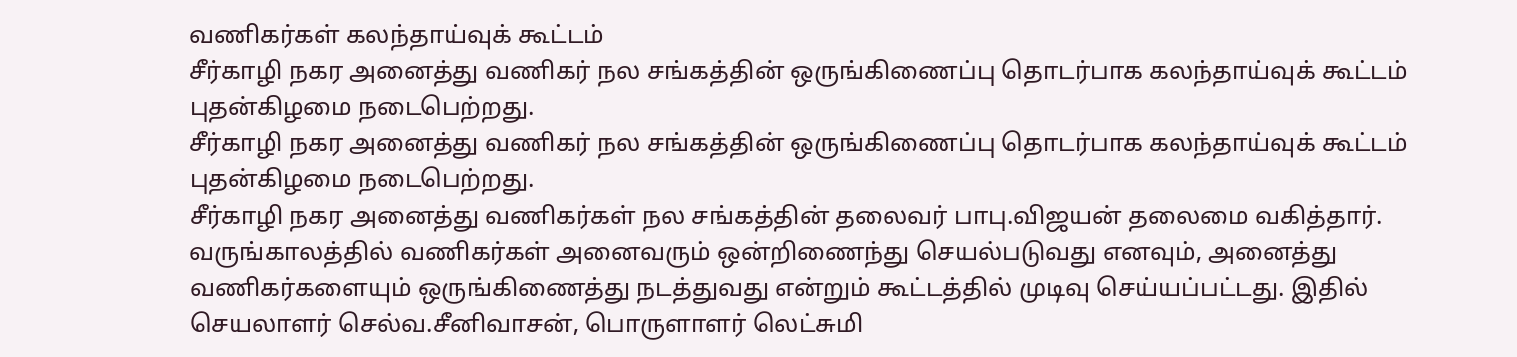வணிகர்கள் கலந்தாய்வுக் கூட்டம்
சீர்காழி நகர அனைத்து வணிகர் நல சங்கத்தின் ஒருங்கிணைப்பு தொடர்பாக கலந்தாய்வுக் கூட்டம் புதன்கிழமை நடைபெற்றது.
சீர்காழி நகர அனைத்து வணிகர் நல சங்கத்தின் ஒருங்கிணைப்பு தொடர்பாக கலந்தாய்வுக் கூட்டம் புதன்கிழமை நடைபெற்றது.
சீர்காழி நகர அனைத்து வணிகர்கள் நல சங்கத்தின் தலைவர் பாபு.விஜயன் தலைமை வகித்தார். வருங்காலத்தில் வணிகர்கள் அனைவரும் ஒன்றிணைந்து செயல்படுவது எனவும், அனைத்து வணிகர்களையும் ஒருங்கிணைத்து நடத்துவது என்றும் கூட்டத்தில் முடிவு செய்யப்பட்டது. இதில் செயலாளர் செல்வ.சீனிவாசன், பொருளாளர் லெட்சுமி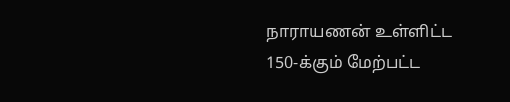நாராயணன் உள்ளிட்ட 150-க்கும் மேற்பட்ட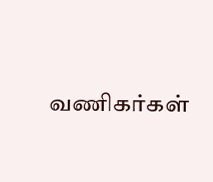வணிகர்கள்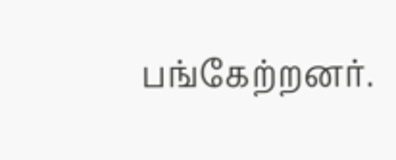பங்கேற்றனர்.